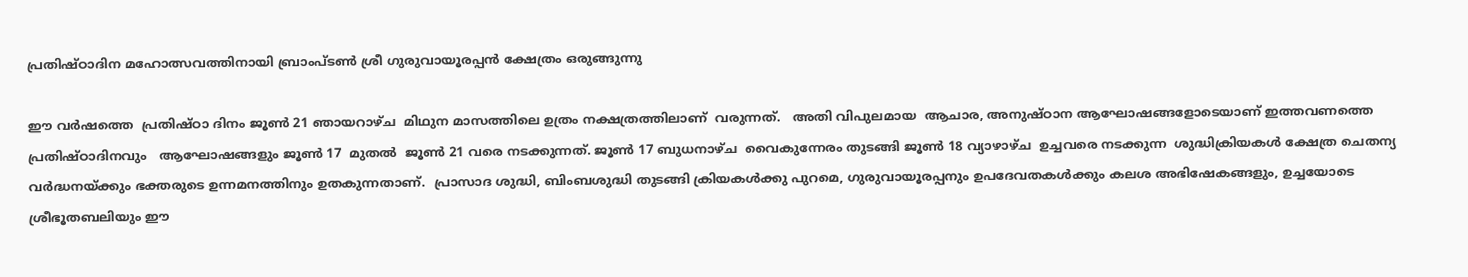പ്രതിഷ്ഠാദിന മഹോത്സവത്തിനായി ബ്രാംപ്ടൺ ശ്രീ ഗുരുവായൂരപ്പൻ ക്ഷേത്രം ഒരുങ്ങുന്നു

ഈ വർഷത്തെ  പ്രതിഷ്ഠാ ദിനം ജൂൺ 21 ഞായറാഴ്ച  മിഥുന മാസത്തിലെ ഉത്രം നക്ഷത്രത്തിലാണ്  വരുന്നത്.   അതി വിപുലമായ  ആചാര, അനുഷ്ഠാന ആഘോഷങ്ങളോടെയാണ് ഇത്തവണത്തെ പ്രതിഷ്ഠാദിനവും   ആഘോഷങ്ങളും ജൂൺ 17  മുതൽ  ജൂൺ 21 വരെ നടക്കുന്നത്. ജൂൺ 17 ബുധനാഴ്ച  വൈകുന്നേരം തുടങ്ങി ജൂൺ 18 വ്യാഴാഴ്ച  ഉച്ചവരെ നടക്കുന്ന  ശുദ്ധിക്രിയകൾ ക്ഷേത്ര ചെതന്യ വർദ്ധനയ്ക്കും ഭക്തരുടെ ഉന്നമനത്തിനും ഉതകുന്നതാണ്.  പ്രാസാദ ശുദ്ധി, ബിംബശുദ്ധി തുടങ്ങി ക്രിയകൾക്കു പുറമെ, ഗുരുവായൂരപ്പനും ഉപദേവതകൾക്കും കലശ അഭിഷേകങ്ങളും, ഉച്ചയോടെ  ശ്രീഭൂതബലിയും ഈ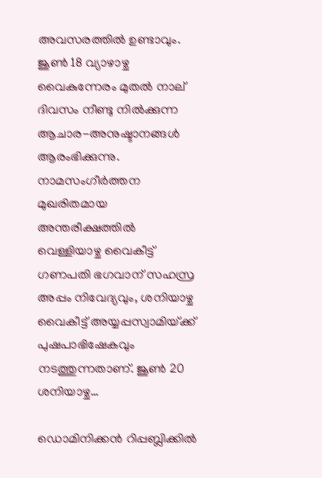അവസരത്തിൽ ഉണ്ടാവും. ജൂൺ 18 വ്യാഴാഴ്ച  വൈകുന്നേരം മുതൽ നാല് ദിവസം നീണ്ടു നിൽക്കുന്ന  ആചാര-അനുഷ്ടാനങ്ങൾ ആരംഭിക്കുന്നു.  നാമസംഗീർത്തന  മുഖരിതമായ അന്തരീക്ഷത്തിൽ വെള്ളിയാഴ്ച വൈകീട്ട് ഗണപതി ഭഗവാന് സഹസ്ര അപ്പം നിവേദ്യവും, ശനിയാഴ്ച വൈകീട്ട് അയ്യപ്പസ്വാമിയ്‌ക്ക്‌  പുഷപാഭിഷേകവും  നടത്തുന്നതാണ്. ജൂൺ 20 ശനിയാഴ്ച…

ഡൊമിനിക്കൻ റിപ്പബ്ലിക്കിൽ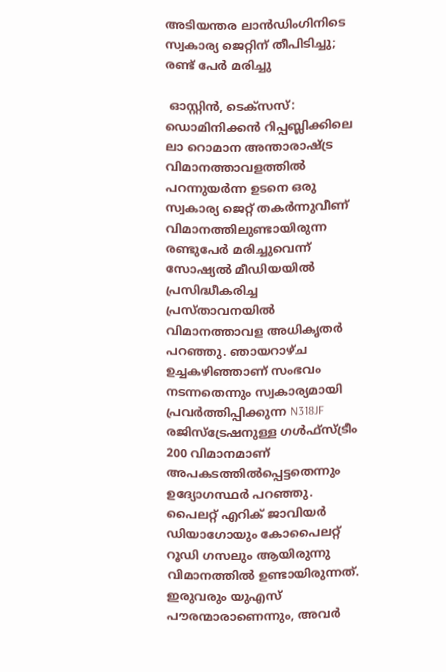അടിയന്തര ലാൻഡിംഗിനിടെ സ്വകാര്യ ജെറ്റിന് തീപിടിച്ചു; രണ്ട് പേർ മരിച്ചു

 ഓസ്റ്റിൻ, ടെക്സസ്: ഡൊമിനിക്കൻ റിപ്പബ്ലിക്കിലെ ലാ റൊമാന അന്താരാഷ്ട്ര വിമാനത്താവളത്തിൽ പറന്നുയർന്ന ഉടനെ ഒരു സ്വകാര്യ ജെറ്റ് തകർന്നുവീണ് വിമാനത്തിലുണ്ടായിരുന്ന രണ്ടുപേർ മരിച്ചുവെന്ന് സോഷ്യൽ മീഡിയയിൽ പ്രസിദ്ധീകരിച്ച പ്രസ്താവനയിൽ വിമാനത്താവള അധികൃതർ പറഞ്ഞു. ഞായറാഴ്ച ഉച്ചകഴിഞ്ഞാണ് സംഭവം നടന്നതെന്നും സ്വകാര്യമായി പ്രവർത്തിപ്പിക്കുന്ന N318JF രജിസ്ട്രേഷനുള്ള ഗൾഫ്സ്ട്രീം 200 വിമാനമാണ് അപകടത്തിൽപ്പെട്ടതെന്നും ഉദ്യോഗസ്ഥർ പറഞ്ഞു. പൈലറ്റ് എറിക് ജാവിയർ ഡിയാഗോയും കോപൈലറ്റ് റൂഡി ഗസലും ആയിരുന്നു വിമാനത്തിൽ ഉണ്ടായിരുന്നത്. ഇരുവരും യുഎസ് പൗരന്മാരാണെന്നും, അവര്‍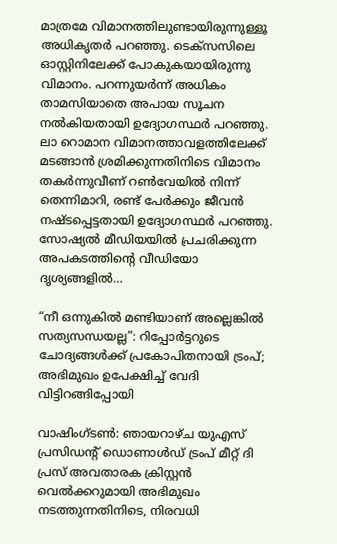മാത്രമേ വിമാനത്തിലുണ്ടായിരുന്നുള്ളൂ അധികൃതർ പറഞ്ഞു. ടെക്സസിലെ ഓസ്റ്റിനിലേക്ക് പോകുകയായിരുന്നു വിമാനം. പറന്നുയർന്ന് അധികം താമസിയാതെ അപായ സൂചന നല്‍കിയതായി ഉദ്യോഗസ്ഥർ പറഞ്ഞു. ലാ റൊമാന വിമാനത്താവളത്തിലേക്ക് മടങ്ങാൻ ശ്രമിക്കുന്നതിനിടെ വിമാനം തകർന്നുവീണ് റൺവേയിൽ നിന്ന് തെന്നിമാറി, രണ്ട് പേര്‍ക്കും ജീവൻ നഷ്ടപ്പെട്ടതായി ഉദ്യോഗസ്ഥർ പറഞ്ഞു. സോഷ്യൽ മീഡിയയിൽ പ്രചരിക്കുന്ന അപകടത്തിന്റെ വീഡിയോ ദൃശ്യങ്ങളില്‍…

“നീ ഒന്നുകിൽ മണ്ടിയാണ് അല്ലെങ്കിൽ സത്യസന്ധയല്ല”: റിപ്പോര്‍ട്ടറുടെ ചോദ്യങ്ങള്‍ക്ക് പ്രകോപിതനായി ട്രം‌പ്; അഭിമുഖം ഉപേക്ഷിച്ച് വേദി വിട്ടിറങ്ങിപ്പോയി

വാഷിംഗ്ടണ്‍: ഞായറാഴ്ച യുഎസ് പ്രസിഡന്റ് ഡൊണാൾഡ് ട്രംപ് മീറ്റ് ദി പ്രസ് അവതാരക ക്രിസ്റ്റൻ വെൽക്കറുമായി അഭിമുഖം നടത്തുന്നതിനിടെ, നിരവധി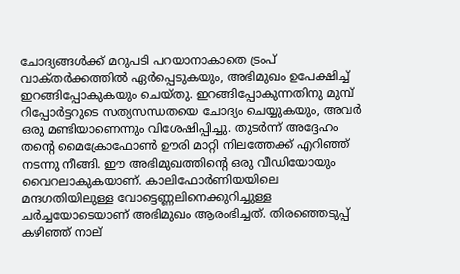ചോദ്യങ്ങള്‍ക്ക് മറുപടി പറയാനാകാതെ ട്രം‌പ് വാക്‌തര്‍ക്കത്തില്‍ ഏര്‍പ്പെടുകയും, അഭിമുഖം ഉപേക്ഷിച്ച് ഇറങ്ങിപ്പോകുകയും ചെയ്തു. ഇറങ്ങിപ്പോകുന്നതിനു മുമ്പ് റിപ്പോര്‍ട്ടറുടെ സത്യസന്ധതയെ ചോദ്യം ചെയ്യുകയും, അവര്‍ ഒരു മണ്ടിയാണെന്നും വിശേഷിപ്പിച്ചു. തുടർന്ന് അദ്ദേഹം തന്റെ മൈക്രോഫോൺ ഊരി മാറ്റി നിലത്തേക്ക് എറിഞ്ഞ് നടന്നു നീങ്ങി. ഈ അഭിമുഖത്തിന്റെ ഒരു വീഡിയോയും വൈറലാകുകയാണ്. കാലിഫോർണിയയിലെ മന്ദഗതിയിലുള്ള വോട്ടെണ്ണലിനെക്കുറിച്ചുള്ള ചർച്ചയോടെയാണ് അഭിമുഖം ആരംഭിച്ചത്. തിരഞ്ഞെടുപ്പ് കഴിഞ്ഞ് നാല്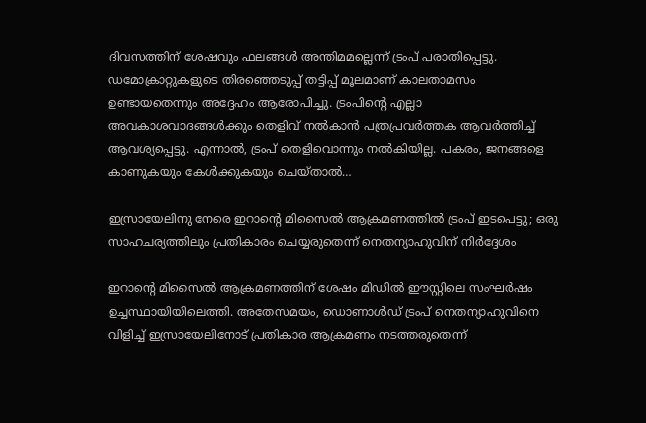ദിവസത്തിന് ശേഷവും ഫലങ്ങൾ അന്തിമമല്ലെന്ന് ട്രംപ് പരാതിപ്പെട്ടു. ഡമോക്രാറ്റുകളുടെ തിരഞ്ഞെടുപ്പ് തട്ടിപ്പ് മൂലമാണ് കാലതാമസം ഉണ്ടായതെന്നും അദ്ദേഹം ആരോപിച്ചു. ട്രംപിന്റെ എല്ലാ അവകാശവാദങ്ങൾക്കും തെളിവ് നൽകാൻ പത്രപ്രവർത്തക ആവർത്തിച്ച് ആവശ്യപ്പെട്ടു. എന്നാല്‍, ട്രംപ് തെളിവൊന്നും നൽകിയില്ല. പകരം, ജനങ്ങളെ കാണുകയും കേൾക്കുകയും ചെയ്താൽ…

ഇസ്രായേലിനു നേരെ ഇറാന്റെ മിസൈൽ ആക്രമണത്തില്‍ ട്രംപ് ഇടപെട്ടു; ഒരു സാഹചര്യത്തിലും പ്രതികാരം ചെയ്യരുതെന്ന് നെതന്യാഹുവിന് നിര്‍ദ്ദേശം

ഇറാന്റെ മിസൈൽ ആക്രമണത്തിന് ശേഷം മിഡിൽ ഈസ്റ്റിലെ സംഘർഷം ഉച്ചസ്ഥായിയിലെത്തി. അതേസമയം, ഡൊണാൾഡ് ട്രംപ് നെതന്യാഹുവിനെ വിളിച്ച് ഇസ്രായേലിനോട് പ്രതികാര ആക്രമണം നടത്തരുതെന്ന്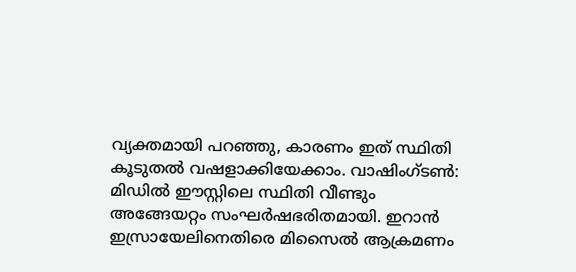വ്യക്തമായി പറഞ്ഞു, കാരണം ഇത് സ്ഥിതി കൂടുതൽ വഷളാക്കിയേക്കാം. വാഷിംഗ്ടണ്‍: മിഡിൽ ഈസ്റ്റിലെ സ്ഥിതി വീണ്ടും അങ്ങേയറ്റം സംഘർഷഭരിതമായി. ഇറാൻ ഇസ്രായേലിനെതിരെ മിസൈൽ ആക്രമണം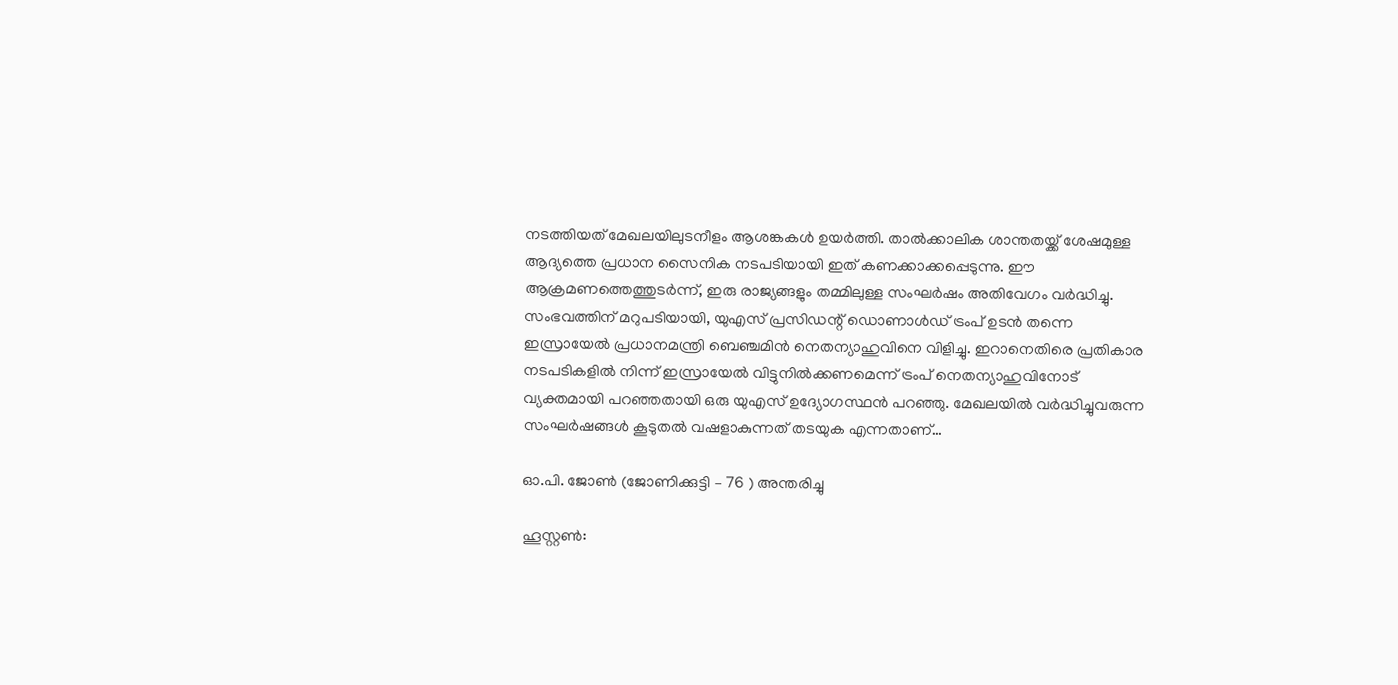നടത്തിയത് മേഖലയിലുടനീളം ആശങ്കകൾ ഉയർത്തി. താൽക്കാലിക ശാന്തതയ്ക്ക് ശേഷമുള്ള ആദ്യത്തെ പ്രധാന സൈനിക നടപടിയായി ഇത് കണക്കാക്കപ്പെടുന്നു. ഈ ആക്രമണത്തെത്തുടർന്ന്, ഇരു രാജ്യങ്ങളും തമ്മിലുള്ള സംഘർഷം അതിവേഗം വർദ്ധിച്ചു. സംഭവത്തിന് മറുപടിയായി, യുഎസ് പ്രസിഡന്റ് ഡൊണാൾഡ് ട്രംപ് ഉടൻ തന്നെ ഇസ്രായേൽ പ്രധാനമന്ത്രി ബെഞ്ചമിൻ നെതന്യാഹുവിനെ വിളിച്ചു. ഇറാനെതിരെ പ്രതികാര നടപടികളിൽ നിന്ന് ഇസ്രായേൽ വിട്ടുനിൽക്കണമെന്ന് ട്രംപ് നെതന്യാഹുവിനോട് വ്യക്തമായി പറഞ്ഞതായി ഒരു യുഎസ് ഉദ്യോഗസ്ഥൻ പറഞ്ഞു. മേഖലയിൽ വർദ്ധിച്ചുവരുന്ന സംഘർഷങ്ങൾ കൂടുതൽ വഷളാകുന്നത് തടയുക എന്നതാണ്…

ഓ.പി. ജോൺ (ജോണിക്കുട്ടി – 76 ) അന്തരിച്ചു

ഹൂസ്റ്റൺ: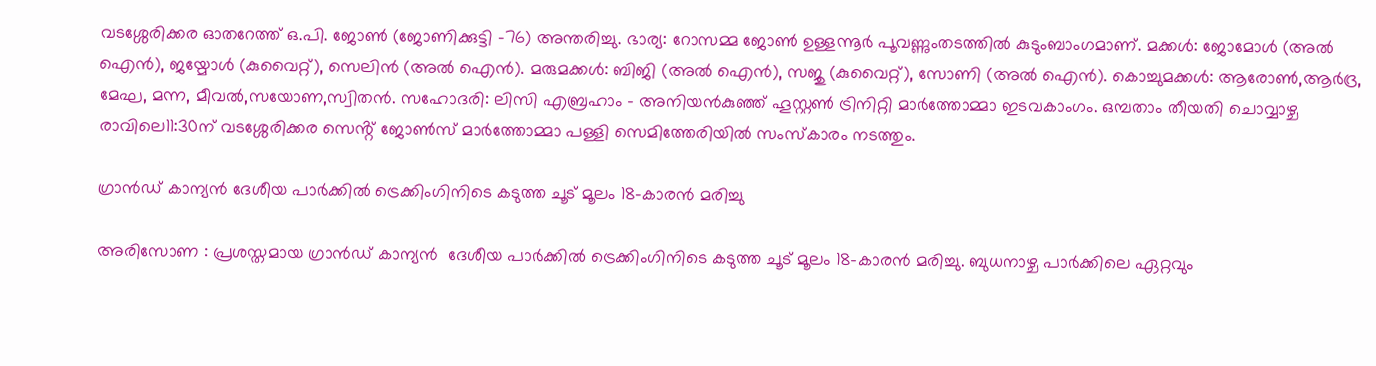വടശ്ശേരിക്കര ഓതറേത്ത് ഒ.പി. ജോൺ (ജോണിക്കുട്ടി -76) അന്തരിച്ചു. ഭാര്യ: റോസമ്മ ജോൺ ഉള്ളന്നൂർ പൂവണ്ണുംതടത്തിൽ കുടുംബാംഗമാണ്. മക്കൾ: ജോമോൾ (അല്‍ ഐന്‍), ജയ്മോള്‍ (കുവൈറ്റ്), സെലിൻ (അല്‍ ഐന്‍). മരുമക്കൾ: ബിജി (അല്‍ ഐന്‍), സജു (കുവൈറ്റ്), സോണി (അല്‍ ഐന്‍). കൊച്ചുമക്കൾ: ആരോൺ,ആർദ്ര, മേഘ, മന്ന, മീവൽ,സയോണ,സ്വിതൻ. സഹോദരി: ലിസി എബ്രഹാം – അനിയൻകുഞ്ഞ് ഹൂസ്റ്റൺ ട്രിനിറ്റി മാർത്തോമ്മാ ഇടവകാംഗം. ഒമ്പതാം തീയതി ചൊവ്വാഴ്ച രാവിലെ11:30ന് വടശ്ശേരിക്കര സെൻ്റ് ജോൺസ് മാർത്തോമ്മാ പള്ളി സെമിത്തേരിയിൽ സംസ്കാരം നടത്തും.

ഗ്രാൻഡ് കാന്യൻ ദേശീയ പാർക്കിൽ ട്രെക്കിംഗിനിടെ കടുത്ത ചൂട് മൂലം 18-കാരൻ മരിച്ചു

അരിസോണ : പ്രശസ്തമായ ഗ്രാൻഡ് കാന്യൻ  ദേശീയ പാർക്കിൽ ട്രെക്കിംഗിനിടെ കടുത്ത ചൂട് മൂലം 18-കാരൻ മരിച്ചു. ബുധനാഴ്ച പാർക്കിലെ ഏറ്റവും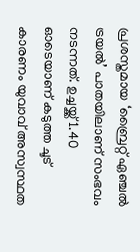പ്രശസ്തമായ ‘ബ്രൈറ്റ് ഏഞ്ചൽ ട്രയൽ’ പാതയിലാണ് സംഭവം നടന്നത്. ഉച്ചയ്ക്ക് 1.40 ഓടെയാണ് കടുത്ത ചൂട് കാരണം യുവാവ് അസ്വസ്ഥത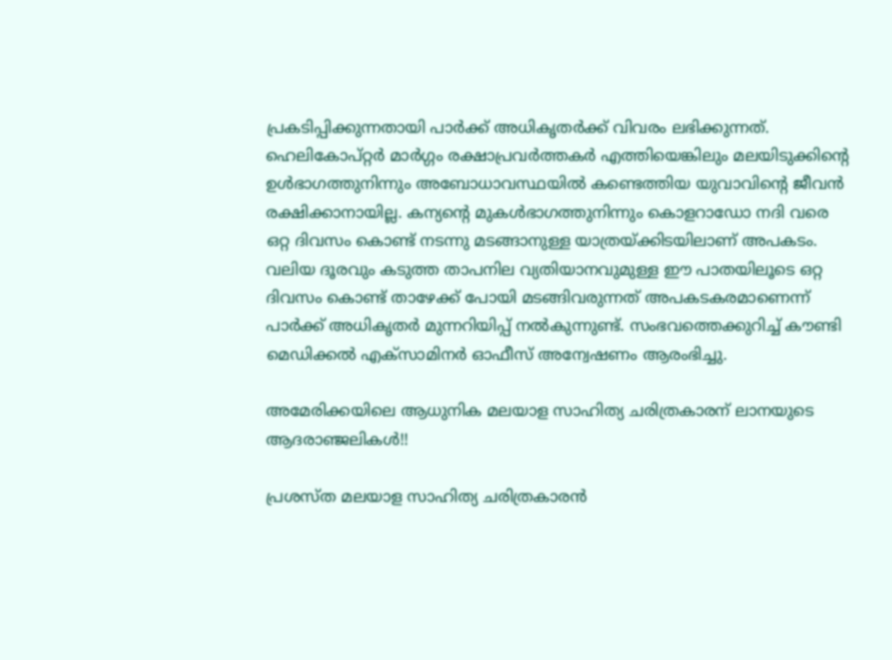പ്രകടിപ്പിക്കുന്നതായി പാർക്ക് അധികൃതർക്ക് വിവരം ലഭിക്കുന്നത്. ഹെലികോപ്റ്റർ മാർഗ്ഗം രക്ഷാപ്രവർത്തകർ എത്തിയെങ്കിലും മലയിടുക്കിന്റെ ഉൾഭാഗത്തുനിന്നും അബോധാവസ്ഥയിൽ കണ്ടെത്തിയ യുവാവിന്റെ ജീവൻ രക്ഷിക്കാനായില്ല. കന്യന്റെ മുകൾഭാഗത്തുനിന്നും കൊളറാഡോ നദി വരെ ഒറ്റ ദിവസം കൊണ്ട് നടന്നു മടങ്ങാനുള്ള യാത്രയ്ക്കിടയിലാണ് അപകടം. വലിയ ദൂരവും കടുത്ത താപനില വ്യതിയാനവുമുള്ള ഈ പാതയിലൂടെ ഒറ്റ ദിവസം കൊണ്ട് താഴേക്ക് പോയി മടങ്ങിവരുന്നത് അപകടകരമാണെന്ന് പാർക്ക് അധികൃതർ മുന്നറിയിപ്പ് നൽകുന്നുണ്ട്. സംഭവത്തെക്കുറിച്ച് കൗണ്ടി മെഡിക്കൽ എക്സാമിനർ ഓഫീസ് അന്വേഷണം ആരംഭിച്ചു.

അമേരിക്കയിലെ ആധുനിക മലയാള സാഹിത്യ ചരിത്രകാരന് ലാനയുടെ ആദരാഞ്ജലികൾ!!

പ്രശസ്ത മലയാള സാഹിത്യ ചരിത്രകാരൻ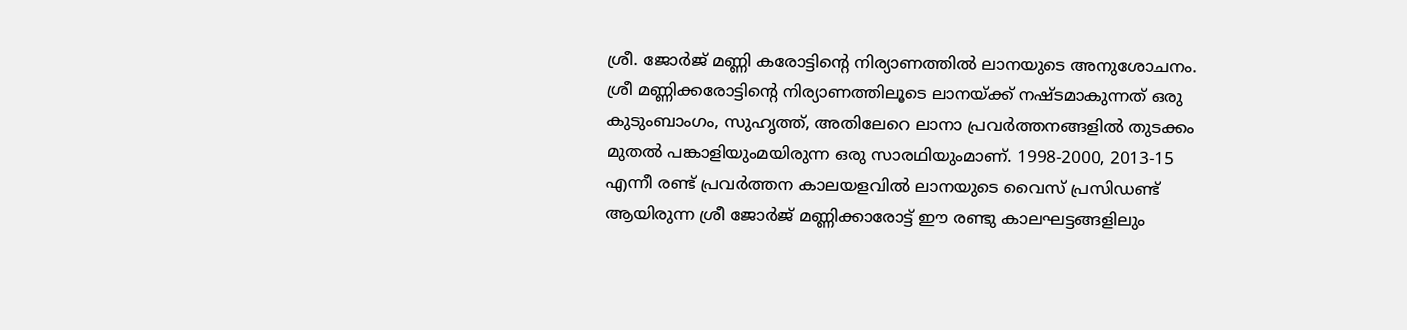ശ്രീ. ജോർജ് മണ്ണി കരോട്ടിന്റെ നിര്യാണത്തിൽ ലാനയുടെ അനുശോചനം. ശ്രീ മണ്ണിക്കരോട്ടിന്റെ നിര്യാണത്തിലൂടെ ലാനയ്ക്ക് നഷ്ടമാകുന്നത് ഒരു കുടുംബാംഗം, സുഹൃത്ത്, അതിലേറെ ലാനാ പ്രവർത്തനങ്ങളിൽ തുടക്കം മുതൽ പങ്കാളിയുംമയിരുന്ന ഒരു സാരഥിയുംമാണ്. 1998-2000, 2013-15 എന്നീ രണ്ട് പ്രവർത്തന കാലയളവിൽ ലാനയുടെ വൈസ് പ്രസിഡണ്ട് ആയിരുന്ന ശ്രീ ജോർജ് മണ്ണിക്കാരോട്ട് ഈ രണ്ടു കാലഘട്ടങ്ങളിലും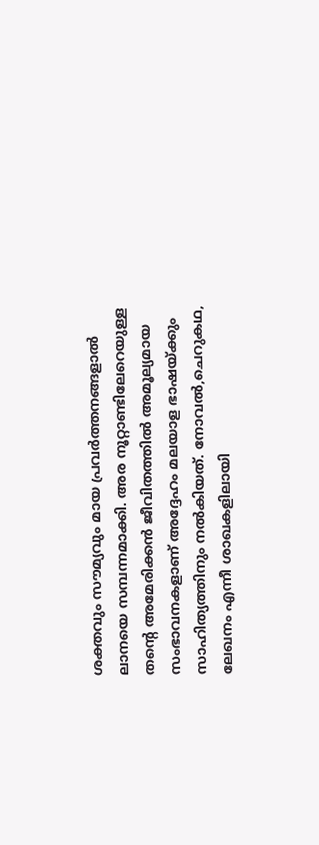ശക്തവും സൗമ്യവും മായ പ്രവർത്തനങ്ങളാൽ ലാനയെ സമ്പന്നമാക്കി. അര നൂറ്റാണ്ടിലേറെയുള്ള തന്റെ അമേരിക്കൻ ജീവിതത്തിൽ അമൂല്യമായ സംഭാവനകളാണ് അദ്ദേഹം മലയാള ഭാഷയ്ക്കും സാഹിത്യത്തിനും നൽകിയത്. നോവൽ,ചെറുകഥ, ലേഖനം എന്നീ ശാഖകളിലായി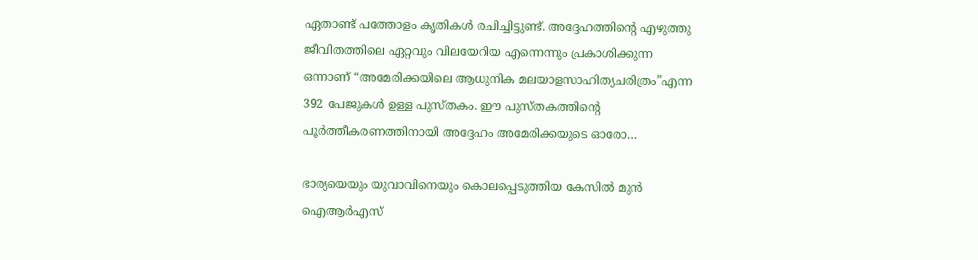ഏതാണ്ട് പത്തോളം കൃതികൾ രചിച്ചിട്ടുണ്ട്. അദ്ദേഹത്തിന്റെ എഴുത്തു ജീവിതത്തിലെ ഏറ്റവും വിലയേറിയ എന്നെന്നും പ്രകാശിക്കുന്ന ഒന്നാണ് “അമേരിക്കയിലെ ആധുനിക മലയാളസാഹിത്യചരിത്രം”എന്ന 392 പേജുകൾ ഉള്ള പുസ്തകം. ഈ പുസ്തകത്തിന്റെ പൂർത്തീകരണത്തിനായി അദ്ദേഹം അമേരിക്കയുടെ ഓരോ…

ഭാര്യയെയും യുവാവിനെയും കൊലപ്പെടുത്തിയ കേസിൽ മുൻ ഐആർഎസ്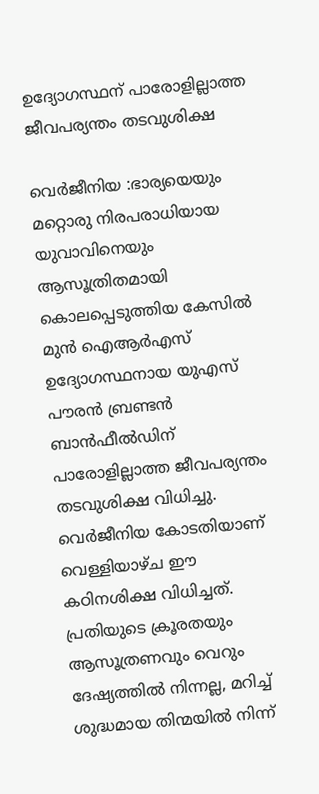ഉദ്യോഗസ്ഥന് പാരോളില്ലാത്ത ജീവപര്യന്തം തടവുശിക്ഷ

വെർജീനിയ :ഭാര്യയെയും മറ്റൊരു നിരപരാധിയായ യുവാവിനെയും ആസൂത്രിതമായി കൊലപ്പെടുത്തിയ കേസിൽ മുൻ ഐആർഎസ് ഉദ്യോഗസ്ഥനായ യുഎസ് പൗരൻ ബ്രണ്ടൻ ബാൻഫീൽഡിന് പാരോളില്ലാത്ത ജീവപര്യന്തം തടവുശിക്ഷ വിധിച്ചു. വെർജീനിയ കോടതിയാണ് വെള്ളിയാഴ്ച ഈ കഠിനശിക്ഷ വിധിച്ചത്. പ്രതിയുടെ ക്രൂരതയും ആസൂത്രണവും വെറും ദേഷ്യത്തിൽ നിന്നല്ല, മറിച്ച് ശുദ്ധമായ തിന്മയിൽ നിന്ന്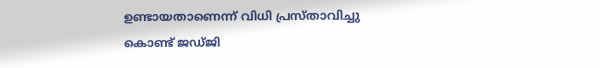ഉണ്ടായതാണെന്ന് വിധി പ്രസ്താവിച്ചു കൊണ്ട് ജഡ്ജി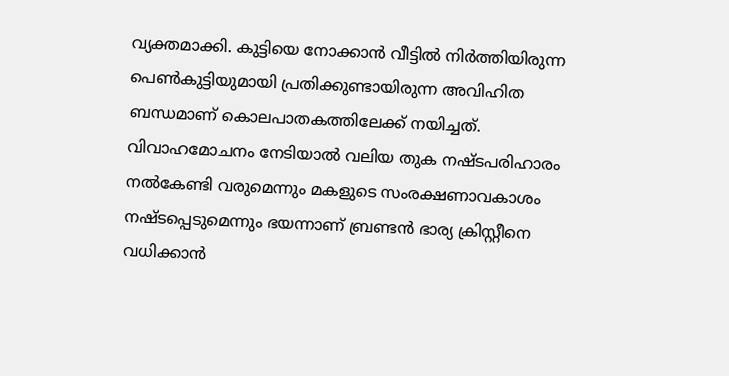വ്യക്തമാക്കി. കുട്ടിയെ നോക്കാൻ വീട്ടിൽ നിർത്തിയിരുന്ന പെൺകുട്ടിയുമായി പ്രതിക്കുണ്ടായിരുന്ന അവിഹിത ബന്ധമാണ് കൊലപാതകത്തിലേക്ക് നയിച്ചത്. വിവാഹമോചനം നേടിയാൽ വലിയ തുക നഷ്ടപരിഹാരം നൽകേണ്ടി വരുമെന്നും മകളുടെ സംരക്ഷണാവകാശം നഷ്ടപ്പെടുമെന്നും ഭയന്നാണ് ബ്രണ്ടൻ ഭാര്യ ക്രിസ്റ്റീനെ വധിക്കാൻ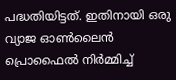പദ്ധതിയിട്ടത്. ഇതിനായി ഒരു വ്യാജ ഓൺലൈൻ പ്രൊഫൈൽ നിർമ്മിച്ച്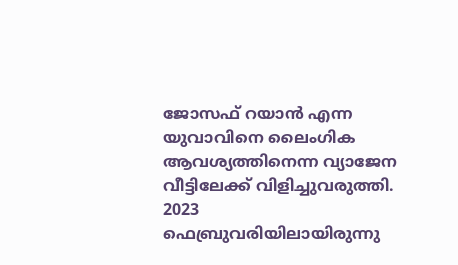ജോസഫ് റയാൻ എന്ന യുവാവിനെ ലൈംഗിക ആവശ്യത്തിനെന്ന വ്യാജേന വീട്ടിലേക്ക് വിളിച്ചുവരുത്തി. 2023 ഫെബ്രുവരിയിലായിരുന്നു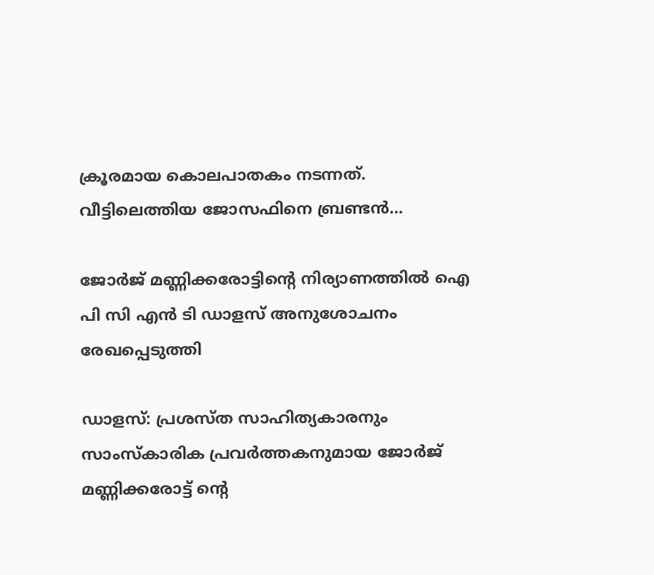ക്രൂരമായ കൊലപാതകം നടന്നത്. വീട്ടിലെത്തിയ ജോസഫിനെ ബ്രണ്ടൻ…

ജോർജ് മണ്ണിക്കരോട്ടിന്റെ നിര്യാണത്തിൽ ഐ പി സി എൻ ടി ഡാളസ് അനുശോചനം രേഖപ്പെടുത്തി

ഡാളസ്: പ്രശസ്ത സാഹിത്യകാരനും സാംസ്‌കാരിക പ്രവർത്തകനുമായ ജോർജ് മണ്ണിക്കരോട്ട് ന്റെ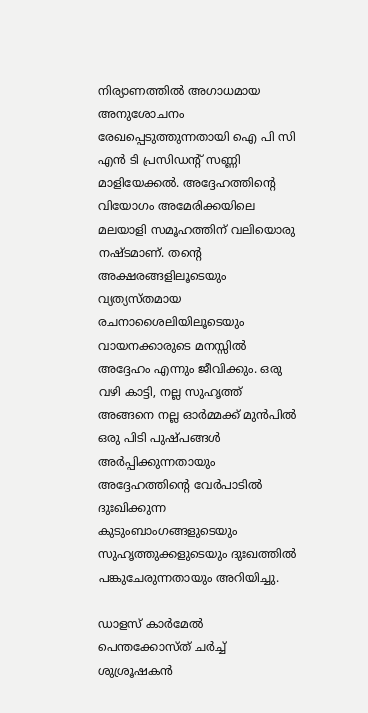നിര്യാണത്തിൽ അഗാധമായ അനുശോചനം രേഖപ്പെടുത്തുന്നതായി ഐ പി സി എൻ ടി പ്രസിഡന്റ്‌ സണ്ണി മാളിയേക്കൽ. അദ്ദേഹത്തിന്റെ വിയോഗം അമേരിക്കയിലെ മലയാളി സമൂഹത്തിന് വലിയൊരു നഷ്ടമാണ്. തന്റെ അക്ഷരങ്ങളിലൂടെയും വ്യത്യസ്തമായ രചനാശൈലിയിലൂടെയും വായനക്കാരുടെ മനസ്സിൽ അദ്ദേഹം എന്നും ജീവിക്കും. ഒരു വഴി കാട്ടി, നല്ല സുഹൃത്ത് അങ്ങനെ നല്ല ഓർമ്മക്ക് മുൻപിൽ ഒരു പിടി പുഷ്പങ്ങൾ അർപ്പിക്കുന്നതായും അദ്ദേഹത്തിന്റെ വേർപാടിൽ ദുഃഖിക്കുന്ന കുടുംബാംഗങ്ങളുടെയും സുഹൃത്തുക്കളുടെയും ദുഃഖത്തിൽ പങ്കുചേരുന്നതായും അറിയിച്ചു.

ഡാളസ് കാർമേൽ പെന്തക്കോസ്ത് ചർച്ച് ശുശ്രൂഷകൻ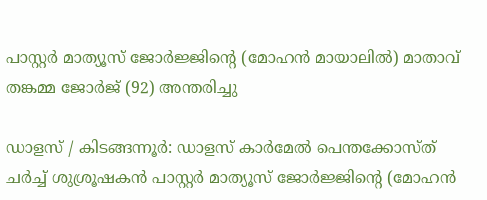പാസ്റ്റർ മാത്യൂസ് ജോർജ്ജിന്റെ (മോഹൻ മായാലിൽ) മാതാവ് തങ്കമ്മ ജോർജ് (92) അന്തരിച്ചു

ഡാളസ് / കിടങ്ങന്നൂർ: ഡാളസ് കാർമേൽ പെന്തക്കോസ്ത് ചർച്ച് ശുശ്രൂഷകൻ പാസ്റ്റർ മാത്യൂസ് ജോർജ്ജിന്റെ (മോഹൻ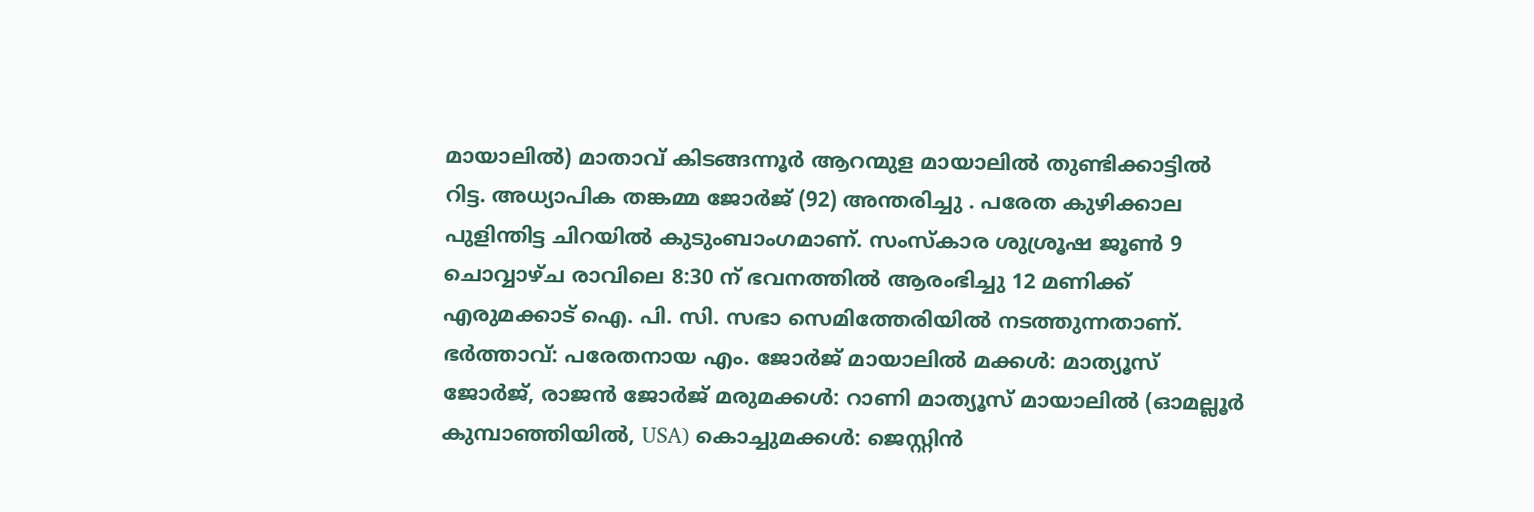മായാലിൽ) മാതാവ് കിടങ്ങന്നൂർ ആറന്മുള മായാലിൽ തുണ്ടിക്കാട്ടിൽ റിട്ട. അധ്യാപിക തങ്കമ്മ ജോർജ് (92) അന്തരിച്ചു . പരേത കുഴിക്കാല പുളിന്തിട്ട ചിറയിൽ കുടുംബാംഗമാണ്. സംസ്കാര ശുശ്രൂഷ ജൂൺ 9 ചൊവ്വാഴ്ച രാവിലെ 8:30 ന് ഭവനത്തിൽ ആരംഭിച്ചു 12 മണിക്ക് എരുമക്കാട് ഐ. പി. സി. സഭാ സെമിത്തേരിയിൽ നടത്തുന്നതാണ്. ഭർത്താവ്: പരേതനായ എം. ജോർജ് മായാലിൽ മക്കൾ: മാത്യൂസ് ജോർജ്, രാജൻ ജോർജ് മരുമക്കൾ: റാണി മാത്യൂസ് മായാലിൽ (ഓമല്ലൂർ കുമ്പാഞ്ഞിയിൽ, USA) കൊച്ചുമക്കൾ: ജെസ്റ്റിൻ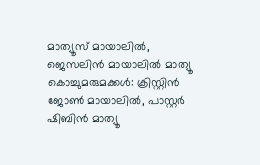മാത്യൂസ് മായാലിൽ, ജെസലിൻ മായാലിൽ മാത്യൂ കൊച്ചുമരുമക്കൾ: ക്രിസ്റ്റിൻ ജോൺ മായാലിൽ, പാസ്റ്റർ ഷിബിൻ മാത്യൂ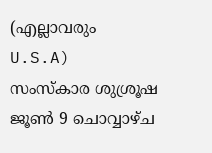(എല്ലാവരും U.S.A)   സംസ്കാര ശുശ്രൂഷ ജൂൺ 9 ചൊവ്വാഴ്ച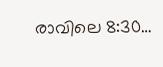രാവിലെ 8:30…